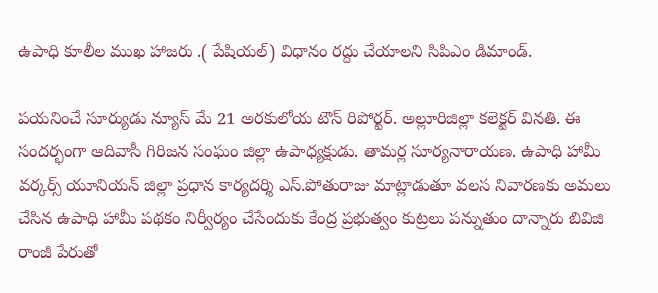ఉపాధి కూలీల ముఖ హాజరు .( పేషియల్) విధానం రద్దు చేయాలని సిపిఎం డిమాండ్.

పయనించే సూర్యుడు న్యూస్ మే 21 అరకులోయ టౌన్ రిపోర్టర్. అల్లూరిజిల్లా కలెక్టర్ వినతి. ఈ సందర్భంగా ఆదివాసీ గిరిజన సంఘం జిల్లా ఉపాధ్యక్షుడు. తామర్ల సూర్యనారాయణ. ఉపాధి హామీ వర్కర్స్ యూనియన్ జిల్లా ప్రధాన కార్యదర్శి ఎస్.పోతురాజు మాట్లాడుతూ వలస నివారణకు అమలు చేసిన ఉపాధి హామీ పథకం నిర్వీర్యం చేసేందుకు కేంద్ర ప్రభుత్వం కుట్రలు పన్నుతుం దాన్నారు బివిజి రాంజీ పేరుతో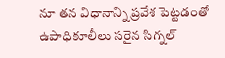నూ తన విధానాన్ని ప్రవేశ పెట్టడంతో ఉపాధికూలీలు సరైన సిగ్నల్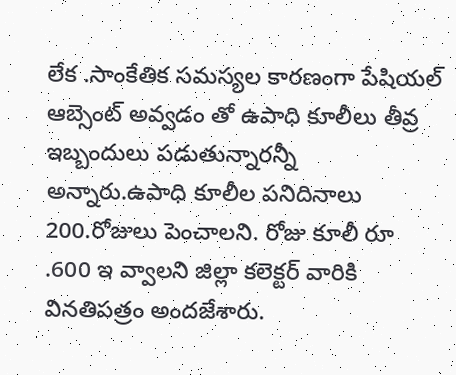లేక .సాంకేతిక సమస్యల కారణంగా పేషియల్ ఆబ్సెంట్ అవ్వడం తో ఉపాధి కూలీలు తీవ్ర ఇబ్బందులు పడుతున్నారన్నీ అన్నారు.ఉపాధి కూలీల పనిదినాలు 200.రోజులు పెంచాలని. రోజు కూలీ రూ .600 ఇ వ్వాలని జిల్లా కలెక్టర్ వారికి వినతిపత్రం అందజేశారు.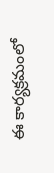ఈ కార్యక్రమంలో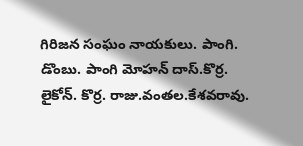గిరిజన సంఘం నాయకులు. పాంగి. డొంబు. పాంగి మోహన్ దాస్.కొర్ర. లైకోన్. కొర్ర. రాజు.వంతల.కేశవరావు.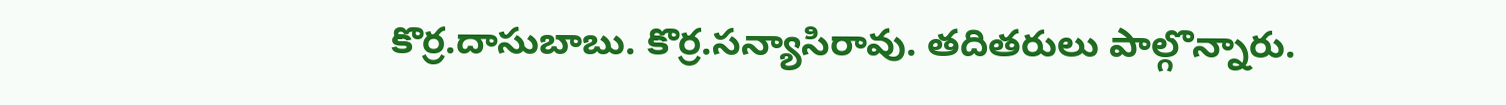కొర్ర.దాసుబాబు. కొర్ర.సన్యాసిరావు. తదితరులు పాల్గొన్నారు.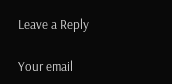Leave a Reply

Your email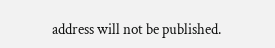address will not be published.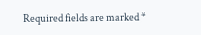Required fields are marked *